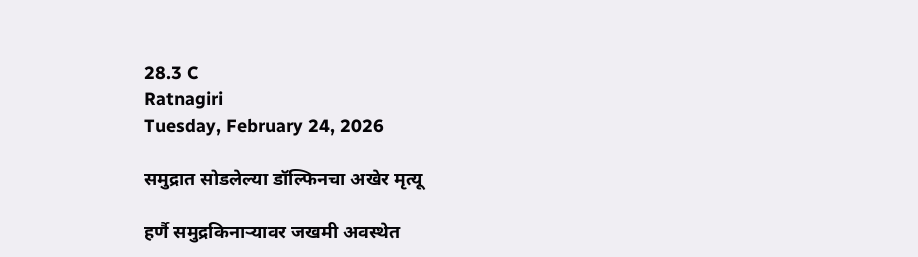28.3 C
Ratnagiri
Tuesday, February 24, 2026

समुद्रात सोडलेल्या डॉल्फिनचा अखेर मृत्यू

हर्णै समुद्रकिनाऱ्यावर जखमी अवस्थेत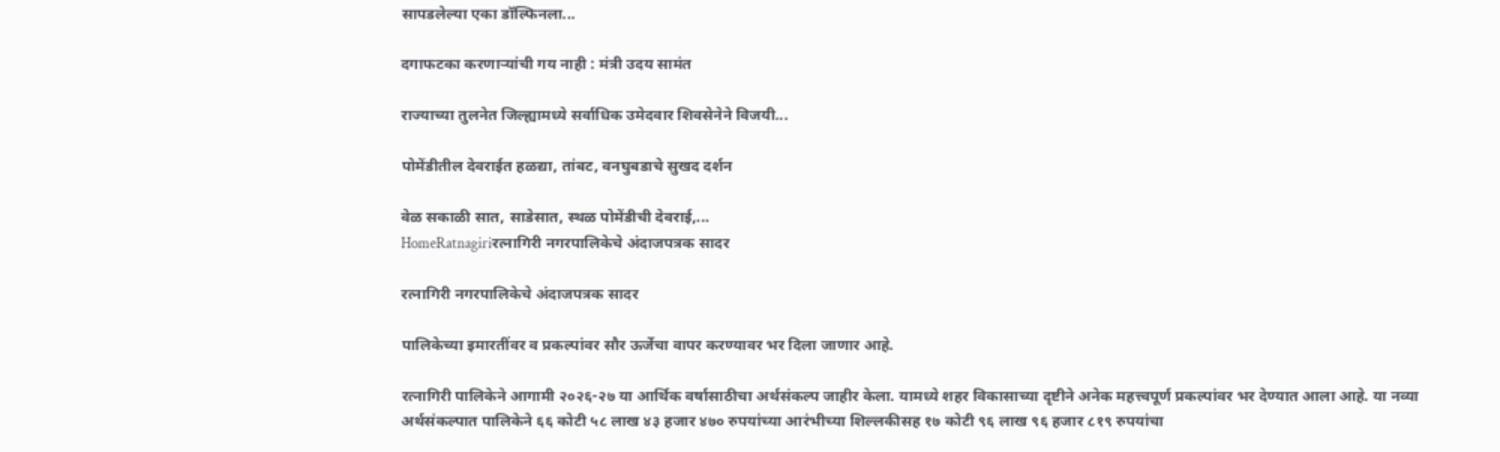सापडलेल्या एका डॉल्फिनला...

दगाफटका करणाऱ्यांची गय नाही : मंत्री उदय सामंत

राज्याच्या तुलनेत जिल्ह्यामध्ये सर्वाधिक उमेदवार शिवसेनेने विजयी...

पोमेंडीतील देवराईत हळद्या, तांबट, वनघुबडाचे सुखद दर्शन

वेळ सकाळी सात, साडेसात, स्थळ पोमेंडीची देवराई,...
HomeRatnagiriरत्नागिरी नगरपालिकेचे अंदाजपत्रक सादर

रत्नागिरी नगरपालिकेचे अंदाजपत्रक सादर

पालिकेच्या इमारतींवर व प्रकल्पांवर सौर ऊर्जेचा वापर करण्यावर भर दिला जाणार आहे.

रत्नागिरी पालिकेने आगामी २०२६-२७ या आर्थिक वर्षासाठीचा अर्थसंकल्प जाहीर केला. यामध्ये शहर विकासाच्या दृष्टीने अनेक महत्त्वपूर्ण प्रकल्पांवर भर देण्यात आला आहे. या नव्या अर्थसंकल्पात पालिकेने ६६ कोटी ५८ लाख ४३ हजार ४७० रुपयांच्या आरंभीच्या शिल्लकीसह १७ कोटी ९६ लाख ९६ हजार ८१९ रुपयांचा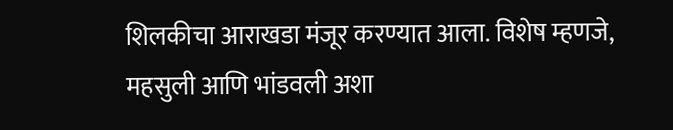शिलकीचा आराखडा मंजूर करण्यात आला. विशेष म्हणजे, महसुली आणि भांडवली अशा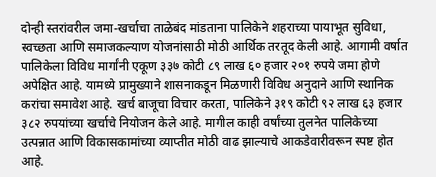दोन्ही स्तरांवरील जमा-खर्चाचा ताळेबंद मांडताना पालिकेने शहराच्या पायाभूत सुविधा, स्वच्छता आणि समाजकल्याण योजनांसाठी मोठी आर्थिक तरतूद केली आहे. आगामी वर्षात पालिकेला विविध मार्गांनी एकूण ३३७ कोटी ८९ लाख ६० हजार २०१ रुपये जमा होणे अपेक्षित आहे. यामध्ये प्रामुख्याने शासनाकडून मिळणारी विविध अनुदाने आणि स्थानिक करांचा समावेश आहे. खर्च बाजूचा विचार करता, पालिकेने ३१९ कोटी ९२ लाख ६३ हजार ३८२ रुपयांच्या खर्चाचे नियोजन केले आहे. मागील काही वर्षांच्या तुलनेत पालिकेच्या उत्पन्नात आणि विकासकामांच्या व्याप्तीत मोठी वाढ झाल्याचे आकडेवारीवरून स्पष्ट होत आहे.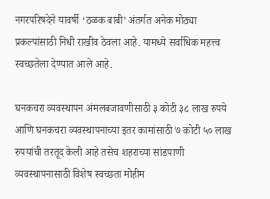नगरपरिषदेने यावर्षी ‘ठळक बाबी’ अंतर्गत अनेक मोठ्या प्रकल्पांसाठी निधी राखीव ठेवला आहे. यामध्ये सर्वाधिक महत्त्व स्वच्छतेला देण्यात आले आहे.

घनकचरा व्यवस्थापन अंमलबजावणीसाठी ३ कोटी ३८ लाख रुपये आणि घनकचरा व्यवस्थापनाच्या इतर कामांसाठी ७ कोटी ५० लाख रुपयांची तरतूद केली आहे तसेच शहराच्या सांडपाणी व्यवस्थापनासाठी विशेष स्वच्छता मोहीम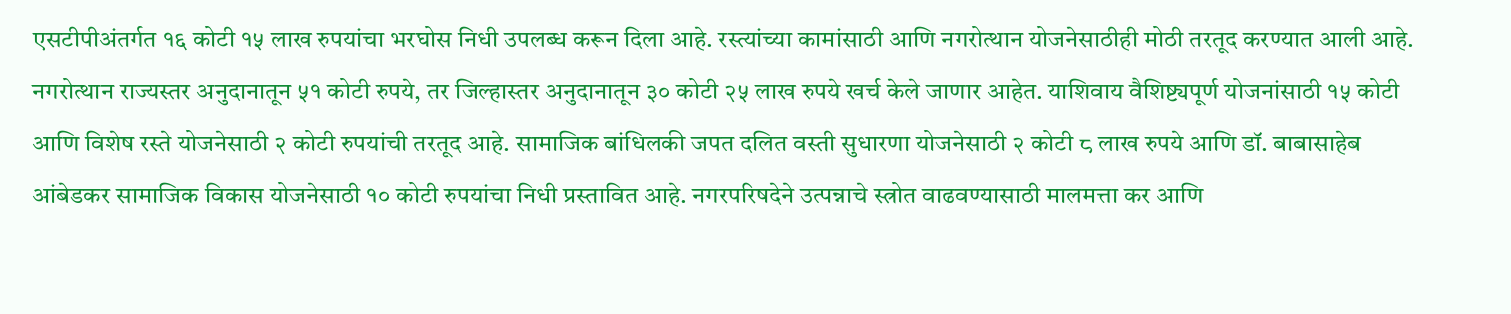एसटीपीअंतर्गत १६ कोटी १५ लाख रुपयांचा भरघोस निधी उपलब्ध करून दिला आहे. रस्त्यांच्या कामांसाठी आणि नगरोत्थान योजनेसाठीही मोठी तरतूद करण्यात आली आहे. नगरोत्थान राज्यस्तर अनुदानातून ५१ कोटी रुपये, तर जिल्हास्तर अनुदानातून ३० कोटी २५ लाख रुपये खर्च केले जाणार आहेत. याशिवाय वैशिष्ट्यपूर्ण योजनांसाठी १५ कोटी आणि विशेष रस्ते योजनेसाठी २ कोटी रुपयांची तरतूद आहे. सामाजिक बांधिलकी जपत दलित वस्ती सुधारणा योजनेसाठी २ कोटी ८ लाख रुपये आणि डॉ. बाबासाहेब आंबेडकर सामाजिक विकास योजनेसाठी १० कोटी रुपयांचा निधी प्रस्तावित आहे. नगरपरिषदेने उत्पन्नाचे स्त्रोत वाढवण्यासाठी मालमत्ता कर आणि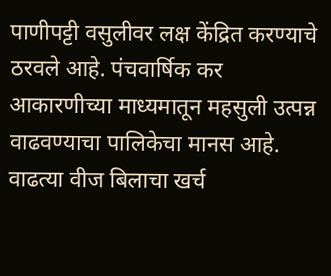पाणीपट्टी वसुलीवर लक्ष केंद्रित करण्याचे ठरवले आहे. पंचवार्षिक कर आकारणीच्या माध्यमातून महसुली उत्पन्न वाढवण्याचा पालिकेचा मानस आहे. वाढत्या वीज बिलाचा खर्च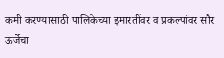कमी करण्यासाठी पालिकेच्या इमारतींवर व प्रकल्पांवर सौर ऊर्जेचा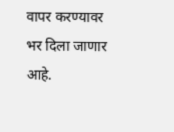वापर करण्यावर भर दिला जाणार आहे.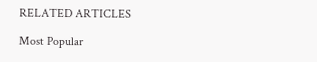RELATED ARTICLES

Most Popular